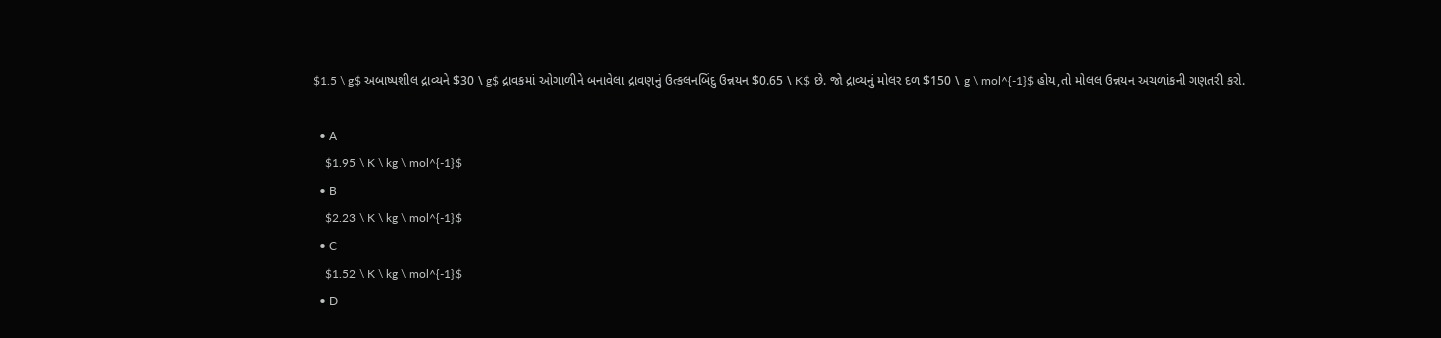$1.5 \ g$ અબાષ્પશીલ દ્રાવ્યને $30 \ g$ દ્રાવકમાં ઓગાળીને બનાવેલા દ્રાવણનું ઉત્કલનબિંદુ ઉન્નયન $0.65 \ K$ છે. જો દ્રાવ્યનું મોલર દળ $150 \ g \ mol^{-1}$ હોય,તો મોલલ ઉન્નયન અચળાંકની ગણતરી કરો.

  • A
    $1.95 \ K \ kg \ mol^{-1}$
  • B
    $2.23 \ K \ kg \ mol^{-1}$
  • C
    $1.52 \ K \ kg \ mol^{-1}$
  • D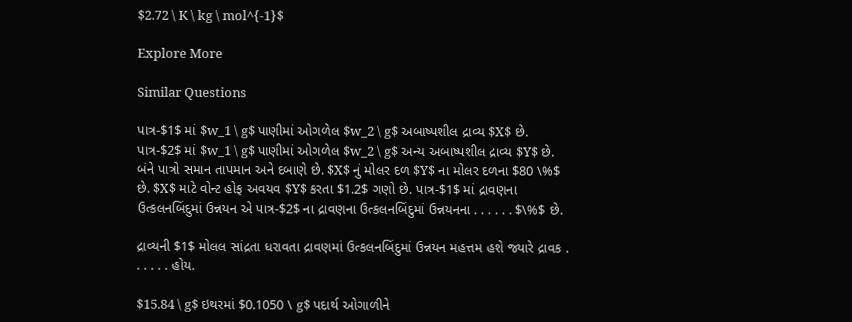$2.72 \ K \ kg \ mol^{-1}$

Explore More

Similar Questions

પાત્ર-$1$ માં $w_1 \ g$ પાણીમાં ઓગળેલ $w_2 \ g$ અબાષ્પશીલ દ્રાવ્ય $X$ છે. પાત્ર-$2$ માં $w_1 \ g$ પાણીમાં ઓગળેલ $w_2 \ g$ અન્ય અબાષ્પશીલ દ્રાવ્ય $Y$ છે. બંને પાત્રો સમાન તાપમાન અને દબાણે છે. $X$ નું મોલર દળ $Y$ ના મોલર દળના $80 \%$ છે. $X$ માટે વોન્ટ હોફ અવયવ $Y$ કરતા $1.2$ ગણો છે. પાત્ર-$1$ માં દ્રાવણના ઉત્કલનબિંદુમાં ઉન્નયન એ પાત્ર-$2$ ના દ્રાવણના ઉત્કલનબિંદુમાં ઉન્નયનના . . . . . . $\%$ છે.

દ્રાવ્યની $1$ મોલલ સાંદ્રતા ધરાવતા દ્રાવણમાં ઉત્કલનબિંદુમાં ઉન્નયન મહત્તમ હશે જ્યારે દ્રાવક . . . . . . હોય.

$15.84 \ g$ ઇથરમાં $0.1050 \ g$ પદાર્થ ઓગાળીને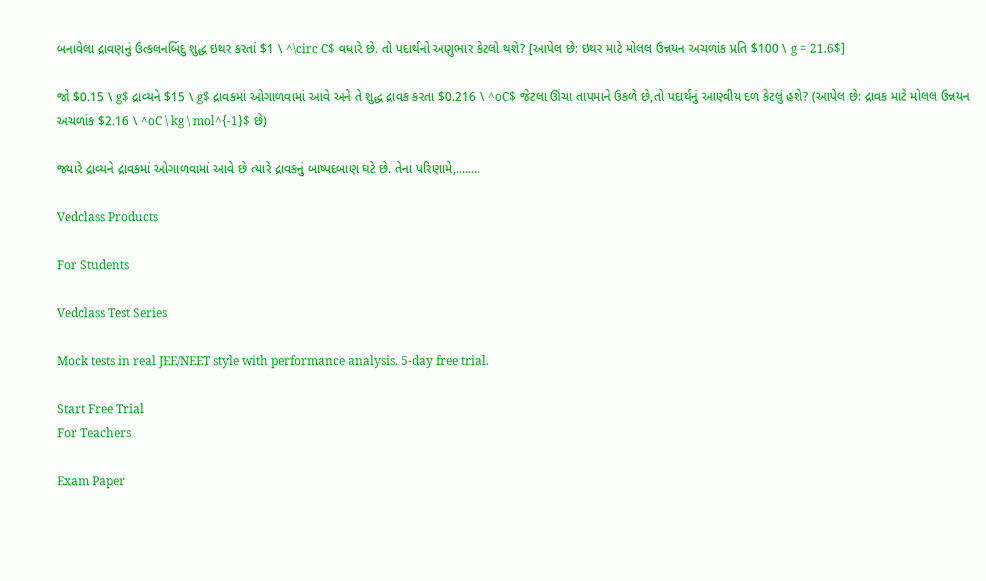બનાવેલા દ્રાવણનું ઉત્કલનબિંદુ શુદ્ધ ઇથર કરતાં $1 \ ^\circ C$ વધારે છે. તો પદાર્થનો અણુભાર કેટલો થશે? [આપેલ છે: ઇથર માટે મોલલ ઉન્નયન અચળાંક પ્રતિ $100 \ g = 21.6$]

જો $0.15 \ g$ દ્રાવ્યને $15 \ g$ દ્રાવકમાં ઓગાળવામાં આવે અને તે શુદ્ધ દ્રાવક કરતા $0.216 \ ^oC$ જેટલા ઊંચા તાપમાને ઉકળે છે,તો પદાર્થનું આણ્વીય દળ કેટલું હશે? (આપેલ છે: દ્રાવક માટે મોલલ ઉન્નયન અચળાંક $2.16 \ ^oC \ kg \ mol^{-1}$ છે)

જ્યારે દ્રાવ્યને દ્રાવકમાં ઓગાળવામાં આવે છે ત્યારે દ્રાવકનું બાષ્પદબાણ ઘટે છે. તેના પરિણામે,........

Vedclass Products

For Students

Vedclass Test Series

Mock tests in real JEE/NEET style with performance analysis. 5-day free trial.

Start Free Trial
For Teachers

Exam Paper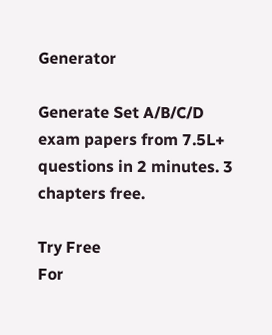Generator

Generate Set A/B/C/D exam papers from 7.5L+ questions in 2 minutes. 3 chapters free.

Try Free
For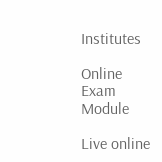Institutes

Online Exam Module

Live online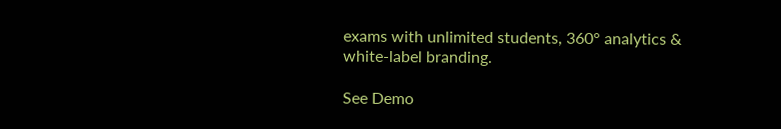exams with unlimited students, 360° analytics & white-label branding.

See Demo